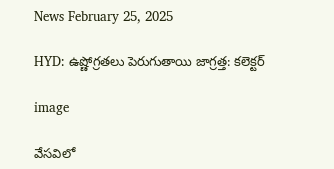News February 25, 2025

HYD: ఉష్ణోగ్రతలు పెరుగుతాయి జాగ్రత్త: కలెక్టర్

image

వేసవిలో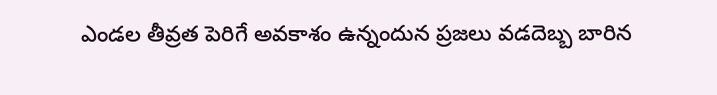ఎండల తీవ్రత పెరిగే అవకాశం ఉన్నందున ప్రజలు వడదెబ్బ బారిన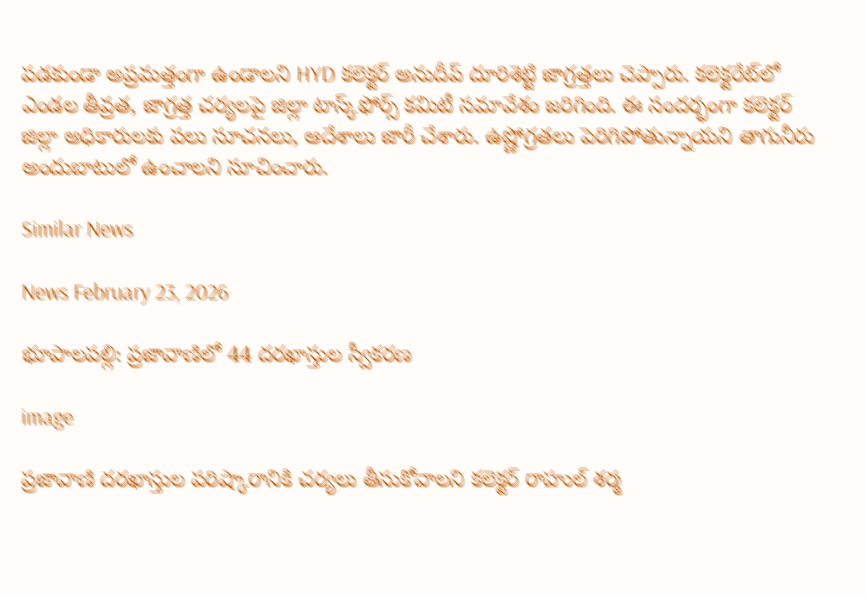పడకుండా అప్రమత్తంగా ఉండాలని HYD కలెక్టర్ అనుదీప్ దూరిశెట్టి జాగ్రత్తలు చెప్పారు. కలెక్టరేట్‌లో ఎండల తీవ్రత, జాగ్రత్త చర్యలపై జిల్లా టాస్క్‌ఫోర్స్ కమిటీ సమావేశం జరిగింది. ఈ సందర్భంగా కలెక్టర్ జిల్లా అధికారులకు పలు సూచనలు, ఆదేశాలు జారీ చేశారు. ఉష్ణోగ్రతలు పెరిగిపోతున్నాయని తాగునీరు అందుబాటులో ఉంచాలని సూచించారు.

Similar News

News February 23, 2026

భూపాలపల్లి: ప్రజావాణిలో 44 దరఖాస్తుల స్వీకరణ

image

ప్రజావాణి దరఖాస్తుల పరిష్కారానికి చర్యలు తీసుకోవాలని కలెక్టర్ రాహుల్ శర్మ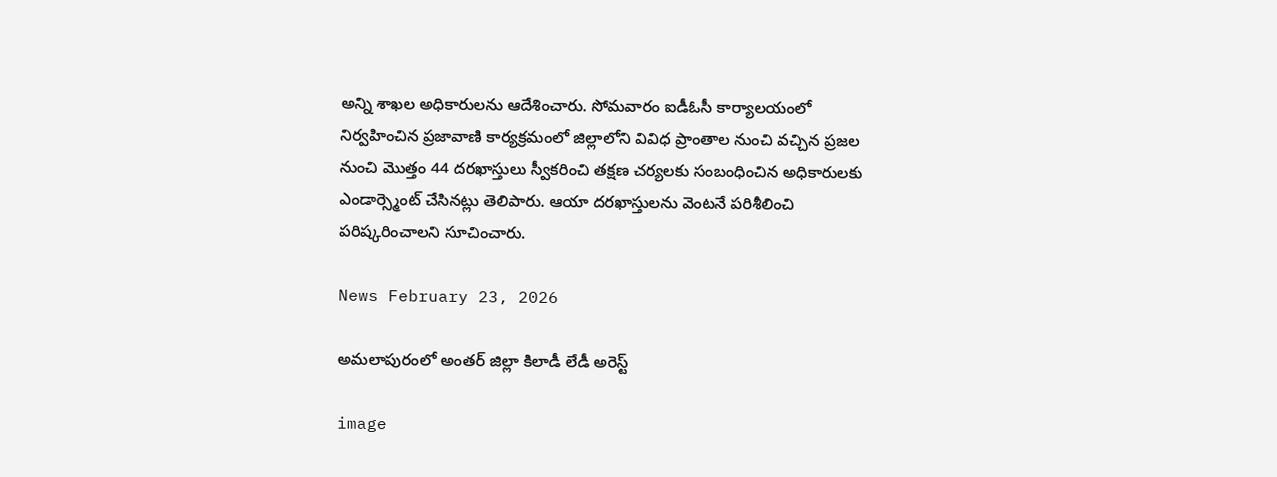అన్ని శాఖల అధికారులను ఆదేశించారు. సోమవారం ఐడీఓసీ కార్యాలయంలో నిర్వహించిన ప్రజావాణి కార్యక్రమంలో జిల్లాలోని వివిధ ప్రాంతాల నుంచి వచ్చిన ప్రజల నుంచి మొత్తం 44 దరఖాస్తులు స్వీకరించి తక్షణ చర్యలకు సంబంధించిన అధికారులకు ఎండార్స్మెంట్ చేసినట్లు తెలిపారు. ఆయా దరఖాస్తులను వెంటనే పరిశీలించి పరిష్కరించాలని సూచించారు.

News February 23, 2026

అమలాపురంలో అంతర్ జిల్లా కిలాడీ లేడీ అరెస్ట్

image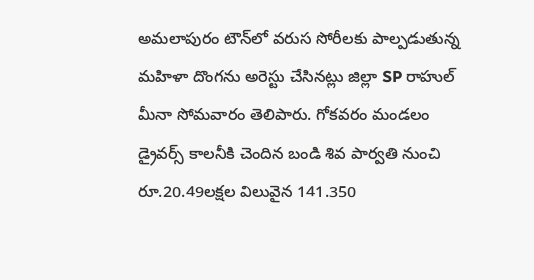అమలాపురం టౌన్‌లో వరుస సోరీలకు పాల్పడుతున్న మహిళా దొంగను అరెస్టు చేసినట్లు జిల్లా SP రాహుల్ మీనా సోమవారం తెలిపారు. గోకవరం మండలం డ్రైవర్స్ కాలనీకి చెందిన బండి శివ పార్వతి నుంచి రూ.20.49లక్షల విలువైన 141.350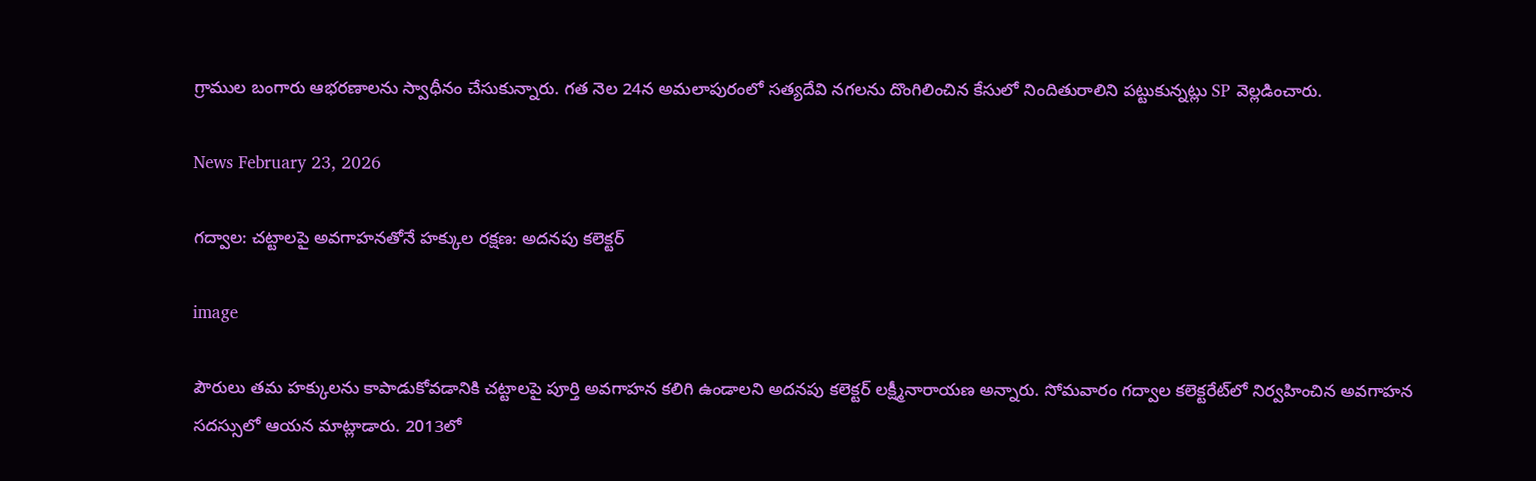గ్రాముల బంగారు ఆభరణాలను స్వాధీనం చేసుకున్నారు. గత నెల 24న అమలాపురంలో సత్యదేవి నగలను దొంగిలించిన కేసులో నిందితురాలిని పట్టుకున్నట్లు SP వెల్లడించారు.

News February 23, 2026

గద్వాల: చట్టాలపై అవగాహనతోనే హక్కుల రక్షణ: అదనపు కలెక్టర్

image

పౌరులు తమ హక్కులను కాపాడుకోవడానికి చట్టాలపై పూర్తి అవగాహన కలిగి ఉండాలని అదనపు కలెక్టర్ లక్ష్మీనారాయణ అన్నారు. సోమవారం గద్వాల కలెక్టరేట్‌లో నిర్వహించిన అవగాహన సదస్సులో ఆయన మాట్లాడారు. 2013లో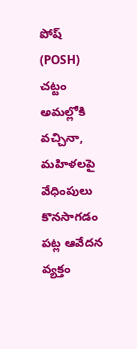పోష్ (POSH) చట్టం అమల్లోకి వచ్చినా, మహిళలపై వేధింపులు కొనసాగడం పట్ల ఆవేదన వ్యక్తం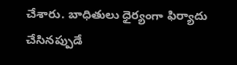చేశారు. బాధితులు ధైర్యంగా ఫిర్యాదు చేసినప్పుడే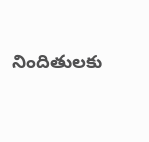నిందితులకు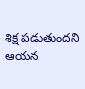శిక్ష పడుతుందని ఆయన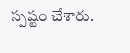స్పష్టం చేశారు.